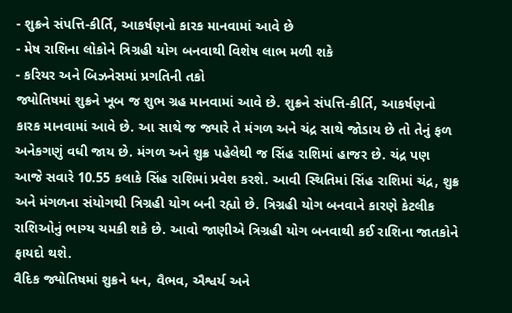- શુક્રને સંપત્તિ-કીર્તિ, આકર્ષણનો કારક માનવામાં આવે છે
- મેષ રાશિના લોકોને ત્રિગ્રહી યોગ બનવાથી વિશેષ લાભ મળી શકે
- કરિયર અને બિઝનેસમાં પ્રગતિની તકો
જ્યોતિષમાં શુક્રને ખૂબ જ શુભ ગ્રહ માનવામાં આવે છે. શુક્રને સંપત્તિ-કીર્તિ, આકર્ષણનો કારક માનવામાં આવે છે. આ સાથે જ જ્યારે તે મંગળ અને ચંદ્ર સાથે જોડાય છે તો તેનું ફળ અનેકગણું વધી જાય છે. મંગળ અને શુક્ર પહેલેથી જ સિંહ રાશિમાં હાજર છે. ચંદ્ર પણ આજે સવારે 10.55 કલાકે સિંહ રાશિમાં પ્રવેશ કરશે. આવી સ્થિતિમાં સિંહ રાશિમાં ચંદ્ર, શુક્ર અને મંગળના સંયોગથી ત્રિગ્રહી યોગ બની રહ્યો છે. ત્રિગ્રહી યોગ બનવાને કારણે કેટલીક રાશિઓનું ભાગ્ય ચમકી શકે છે. આવો જાણીએ ત્રિગ્રહી યોગ બનવાથી કઈ રાશિના જાતકોને ફાયદો થશે.
વૈદિક જ્યોતિષમાં શુક્રને ધન, વૈભવ, ઐશ્વર્ય અને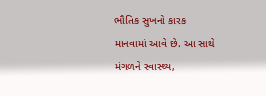ભૌતિક સુખનો કારક માનવામાં આવે છે. આ સાથે મંગળને સ્વાસ્થ્ય,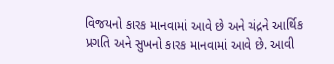વિજયનો કારક માનવામાં આવે છે અને ચંદ્રને આર્થિક પ્રગતિ અને સુખનો કારક માનવામાં આવે છે. આવી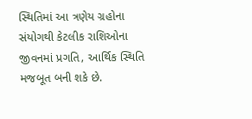સ્થિતિમાં આ ત્રણેય ગ્રહોના સંયોગથી કેટલીક રાશિઓના જીવનમાં પ્રગતિ, આર્થિક સ્થિતિ મજબૂત બની શકે છે.